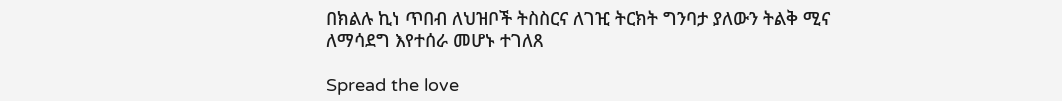በክልሉ ኪነ ጥበብ ለህዝቦች ትስስርና ለገዢ ትርክት ግንባታ ያለውን ትልቅ ሚና ለማሳደግ እየተሰራ መሆኑ ተገለጸ

Spread the love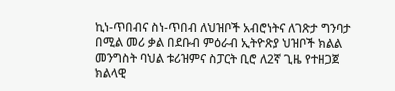ኪነ-ጥበብና ስነ-ጥበብ ለህዝቦች አብሮነትና ለገጽታ ግንባታ በሚል መሪ ቃል በደቡብ ምዕራብ ኢትዮጽያ ህዝቦች ክልል መንግስት ባህል ቱሪዝምና ስፓርት ቢሮ ለ2ኛ ጊዜ የተዘጋጀ ክልላዊ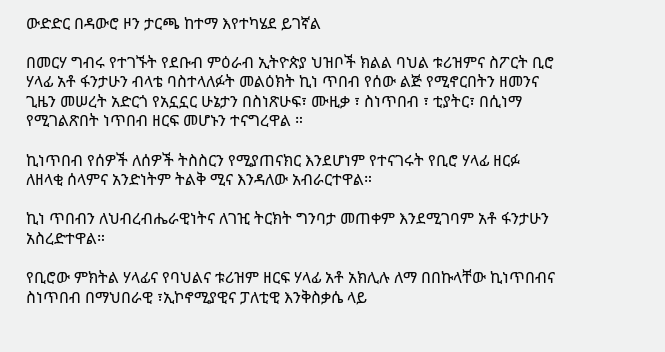ውድድር በዳውሮ ዞን ታርጫ ከተማ እየተካሄደ ይገኛል

በመርሃ ግብሩ የተገኙት የደቡብ ምዕራብ ኢትዮጵያ ህዝቦች ክልል ባህል ቱሪዝምና ስፖርት ቢሮ ሃላፊ አቶ ፋንታሁን ብላቴ ባስተላለፉት መልዕክት ኪነ ጥበብ የሰው ልጅ የሚኖርበትን ዘመንና ጊዜን መሠረት አድርጎ የአኗኗር ሁኔታን በስነጽሁፍ፣ ሙዚቃ ፣ ስነጥበብ ፣ ቲያትር፣ በሲነማ የሚገልጽበት ነጥበብ ዘርፍ መሆኑን ተናግረዋል ።

ኪነጥበብ የሰዎች ለሰዎች ትስስርን የሚያጠናክር እንደሆነም የተናገሩት የቢሮ ሃላፊ ዘርፉ ለዘላቂ ሰላምና አንድነትም ትልቅ ሚና እንዳለው አብራርተዋል።

ኪነ ጥበብን ለህብረብሔራዊነትና ለገዢ ትርክት ግንባታ መጠቀም እንደሚገባም አቶ ፋንታሁን አስረድተዋል።

የቢሮው ምክትል ሃላፊና የባህልና ቱሪዝም ዘርፍ ሃላፊ አቶ አክሊሉ ለማ በበኩላቸው ኪነጥበብና ስነጥበብ በማህበራዊ ፣ኢኮኖሚያዊና ፓለቲዊ እንቅስቃሴ ላይ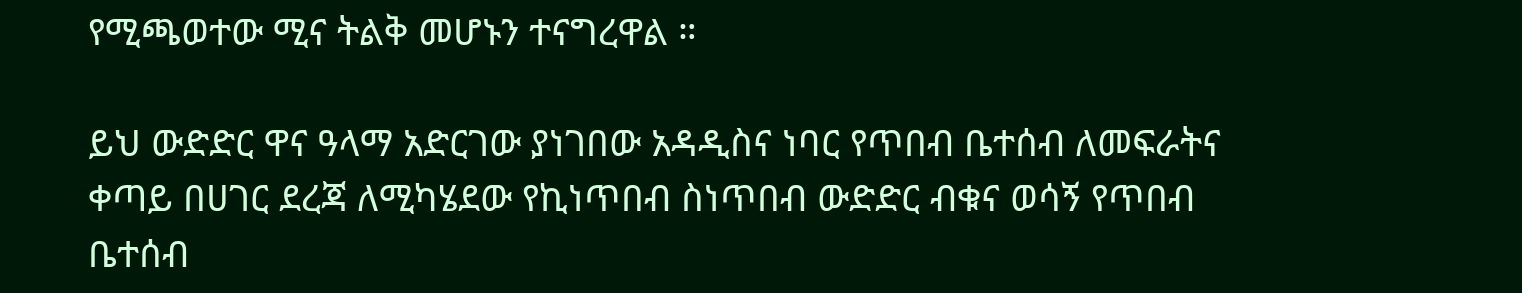የሚጫወተው ሚና ትልቅ መሆኑን ተናግረዋል ።

ይህ ውድድር ዋና ዓላማ አድርገው ያነገበው አዳዲስና ነባር የጥበብ ቤተሰብ ለመፍራትና ቀጣይ በሀገር ደረጃ ለሚካሄደው የኪነጥበብ ስነጥበብ ውድድር ብቁና ወሳኝ የጥበብ ቤተሰብ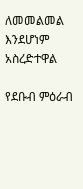ለመመልመል እንደሆነም አስረድተዋል

የደቡብ ምዕራብ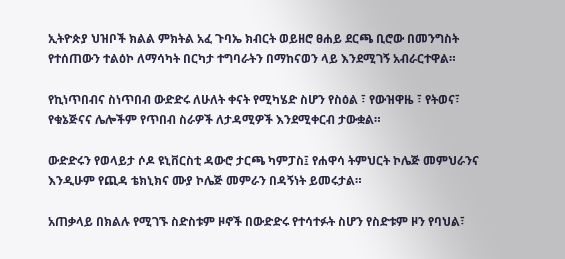ኢትዮጵያ ህዝቦች ክልል ምክትል አፈ ጉባኤ ክብርት ወይዘሮ ፀሐይ ደርጫ ቢሮው በመንግስት የተሰጠውን ተልዕኮ ለማሳካት በርካታ ተግባራትን በማከናወን ላይ እንደሚገኝ አብራርተዋል።

የኪነጥበብና ስነጥበብ ውድድሩ ለሁለት ቀናት የሚካሄድ ስሆን የስዕል ፣ የውዝዋዜ ፣ የትወና፣ የቁኔጅናና ሌሎችም የጥበብ ስራዎች ለታዳሚዎች እንደሚቀርብ ታውቋል።

ውድድሩን የወላይታ ሶዶ ዩኒቨርስቲ ዳውሮ ታርጫ ካምፓስ፤ የሐዋሳ ትምህርት ኮሌጅ መምህራንና እንዲሁም የጪዳ ቴክኒክና ሙያ ኮሌጅ መምራን በዳኝነት ይመሩታል።

አጠቃላይ በክልሉ የሚገኙ ስድስቱም ዞኖች በውድድሩ የተሳተፉት ስሆን የስድቱም ዞን የባህል፣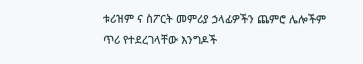ቱሪዝም ና ስፖርት መምሪያ ኃላፊዎችን ጨምሮ ሌሎችም ጥሪ የተደረገላቸው እንግዶች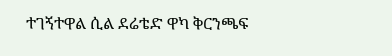ተገኝተዋል ሲል ደሬቴድ ዋካ ቅርንጫፍ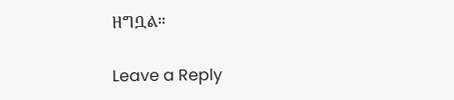ዘግቧል።

Leave a Reply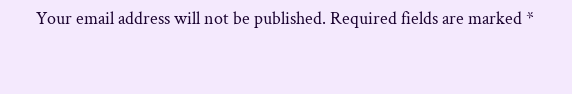Your email address will not be published. Required fields are marked *